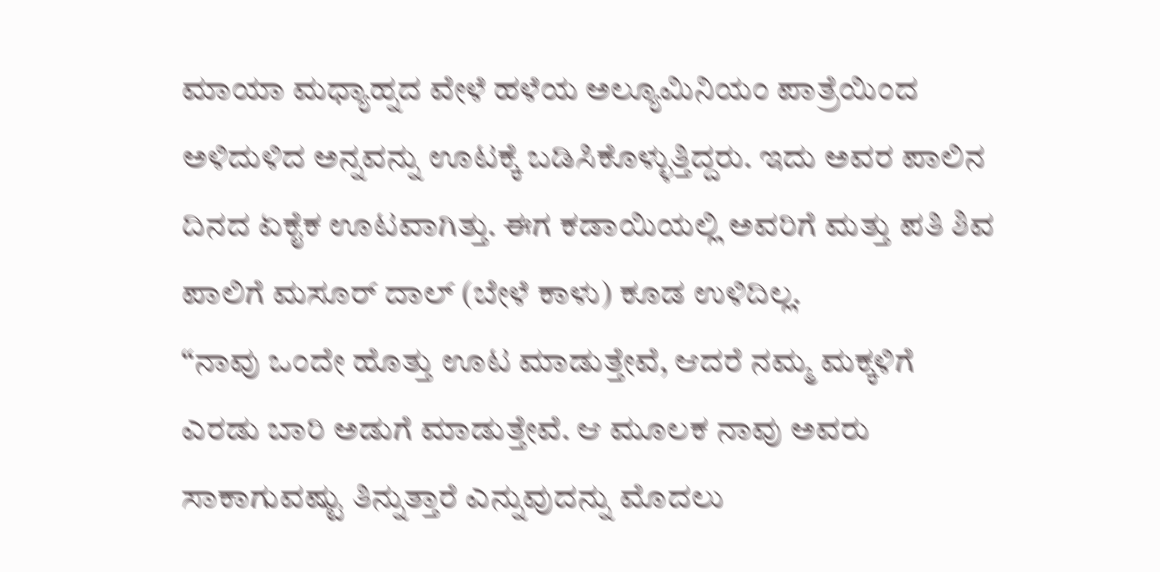ಮಾಯಾ ಮಧ್ಯಾಹ್ನದ ವೇಳೆ ಹಳೆಯ ಅಲ್ಯೂಮಿನಿಯಂ ಪಾತ್ರೆಯಿಂದ ಅಳಿದುಳಿದ ಅನ್ನವನ್ನು ಊಟಕ್ಕೆ ಬಡಿಸಿಕೊಳ್ಳುತ್ತಿದ್ದರು. ಇದು ಅವರ ಪಾಲಿನ ದಿನದ ಏಕೈಕ ಊಟವಾಗಿತ್ತು. ಈಗ ಕಡಾಯಿಯಲ್ಲಿ ಅವರಿಗೆ ಮತ್ತು ಪತಿ ಶಿವ ಪಾಲಿಗೆ ಮಸೂರ್ ದಾಲ್ (ಬೇಳೆ ಕಾಳು) ಕೂಡ ಉಳಿದಿಲ್ಲ.
“ನಾವು ಒಂದೇ ಹೊತ್ತು ಊಟ ಮಾಡುತ್ತೇವೆ, ಆದರೆ ನಮ್ಮ ಮಕ್ಕಳಿಗೆ ಎರಡು ಬಾರಿ ಅಡುಗೆ ಮಾಡುತ್ತೇವೆ. ಆ ಮೂಲಕ ನಾವು ಅವರು ಸಾಕಾಗುವಷ್ಟು ತಿನ್ನುತ್ತಾರೆ ಎನ್ನುವುದನ್ನು ಮೊದಲು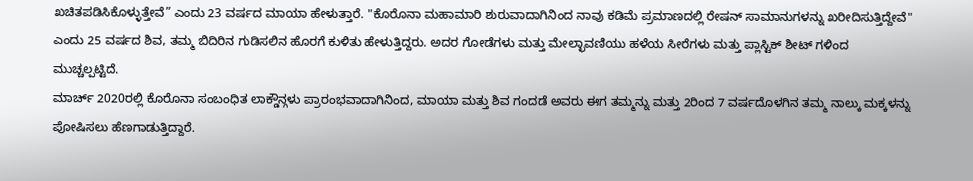ಖಚಿತಪಡಿಸಿಕೊಳ್ಳುತ್ತೇವೆ” ಎಂದು 23 ವರ್ಷದ ಮಾಯಾ ಹೇಳುತ್ತಾರೆ. "ಕೊರೊನಾ ಮಹಾಮಾರಿ ಶುರುವಾದಾಗಿನಿಂದ ನಾವು ಕಡಿಮೆ ಪ್ರಮಾಣದಲ್ಲಿ ರೇಷನ್ ಸಾಮಾನುಗಳನ್ನು ಖರೀದಿಸುತ್ತಿದ್ದೇವೆ" ಎಂದು 25 ವರ್ಷದ ಶಿವ, ತಮ್ಮ ಬಿದಿರಿನ ಗುಡಿಸಲಿನ ಹೊರಗೆ ಕುಳಿತು ಹೇಳುತ್ತಿದ್ದರು. ಅದರ ಗೋಡೆಗಳು ಮತ್ತು ಮೇಲ್ಛಾವಣಿಯು ಹಳೆಯ ಸೀರೆಗಳು ಮತ್ತು ಪ್ಲಾಸ್ಟಿಕ್ ಶೀಟ್ ಗಳಿಂದ ಮುಚ್ಚಲ್ಪಟ್ಟಿದೆ.
ಮಾರ್ಚ್ 2020ರಲ್ಲಿ ಕೊರೊನಾ ಸಂಬಂಧಿತ ಲಾಕ್ಡೌನ್ಗಳು ಪ್ರಾರಂಭವಾದಾಗಿನಿಂದ, ಮಾಯಾ ಮತ್ತು ಶಿವ ಗಂದಡೆ ಅವರು ಈಗ ತಮ್ಮನ್ನು ಮತ್ತು 2ರಿಂದ 7 ವರ್ಷದೊಳಗಿನ ತಮ್ಮ ನಾಲ್ಕು ಮಕ್ಕಳನ್ನು ಪೋಷಿಸಲು ಹೆಣಗಾಡುತ್ತಿದ್ದಾರೆ.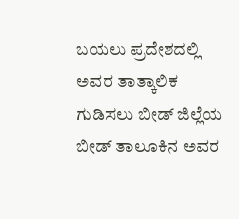ಬಯಲು ಪ್ರದೇಶದಲ್ಲಿ ಅವರ ತಾತ್ಕಾಲಿಕ ಗುಡಿಸಲು ಬೀಡ್ ಜಿಲ್ಲೆಯ ಬೀಡ್ ತಾಲೂಕಿನ ಅವರ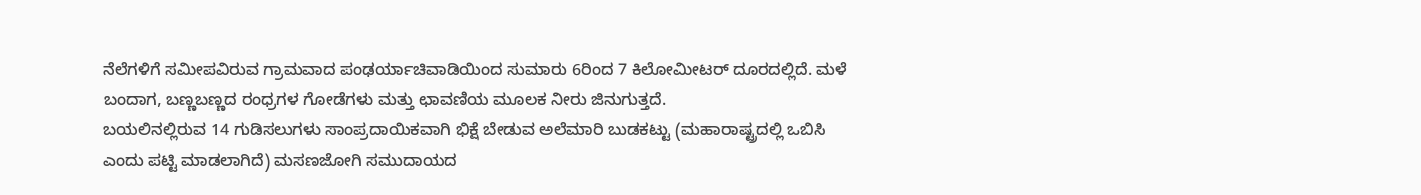ನೆಲೆಗಳಿಗೆ ಸಮೀಪವಿರುವ ಗ್ರಾಮವಾದ ಪಂಢರ್ಯಾಚಿವಾಡಿಯಿಂದ ಸುಮಾರು 6ರಿಂದ 7 ಕಿಲೋಮೀಟರ್ ದೂರದಲ್ಲಿದೆ. ಮಳೆ ಬಂದಾಗ, ಬಣ್ಣಬಣ್ಣದ ರಂಧ್ರಗಳ ಗೋಡೆಗಳು ಮತ್ತು ಛಾವಣಿಯ ಮೂಲಕ ನೀರು ಜಿನುಗುತ್ತದೆ.
ಬಯಲಿನಲ್ಲಿರುವ 14 ಗುಡಿಸಲುಗಳು ಸಾಂಪ್ರದಾಯಿಕವಾಗಿ ಭಿಕ್ಷೆ ಬೇಡುವ ಅಲೆಮಾರಿ ಬುಡಕಟ್ಟು (ಮಹಾರಾಷ್ಟ್ರದಲ್ಲಿ ಒಬಿಸಿ ಎಂದು ಪಟ್ಟಿ ಮಾಡಲಾಗಿದೆ) ಮಸಣಜೋಗಿ ಸಮುದಾಯದ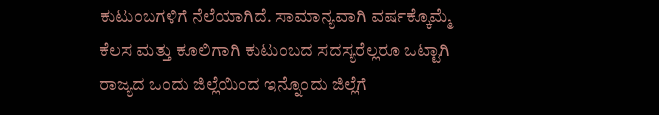ಕುಟುಂಬಗಳಿಗೆ ನೆಲೆಯಾಗಿದೆ. ಸಾಮಾನ್ಯವಾಗಿ ವರ್ಷಕ್ಕೊಮ್ಮೆ ಕೆಲಸ ಮತ್ತು ಕೂಲಿಗಾಗಿ ಕುಟುಂಬದ ಸದಸ್ಯರೆಲ್ಲರೂ ಒಟ್ಟಾಗಿ ರಾಜ್ಯದ ಒಂದು ಜಿಲ್ಲೆಯಿಂದ ಇನ್ನೊಂದು ಜಿಲ್ಲೆಗೆ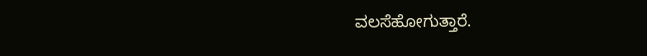ವಲಸೆಹೋಗುತ್ತಾರೆ.